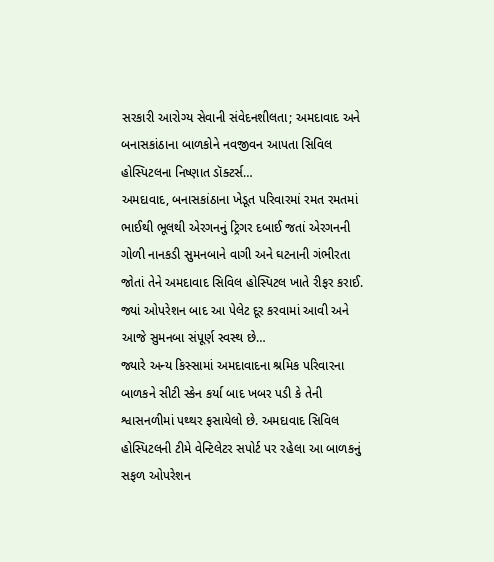સરકારી આરોગ્ય સેવાની સંવેદનશીલતા; અમદાવાદ અને બનાસકાંઠાના બાળકોને નવજીવન આપતા સિવિલ હોસ્પિટલના નિષ્ણાત ડૉક્ટર્સ…
અમદાવાદ, બનાસકાંઠાના ખેડૂત પરિવારમાં રમત રમતમાં ભાઈથી ભૂલથી એરગનનું ટ્રિગર દબાઈ જતાં એરગનની ગોળી નાનકડી સુમનબાને વાગી અને ઘટનાની ગંભીરતા જોતાં તેને અમદાવાદ સિવિલ હોસ્પિટલ ખાતે રીફર કરાઈ. જ્યાં ઓપરેશન બાદ આ પેલેટ દૂર કરવામાં આવી અને આજે સુમનબા સંપૂર્ણ સ્વસ્થ છે…
જ્યારે અન્ય કિસ્સામાં અમદાવાદના શ્રમિક પરિવારના બાળકને સીટી સ્કેન કર્યા બાદ ખબર પડી કે તેની શ્વાસનળીમાં પથ્થર ફસાયેલો છે. અમદાવાદ સિવિલ હોસ્પિટલની ટીમે વેન્ટિલેટર સપોર્ટ પર રહેલા આ બાળકનું સફળ ઓપરેશન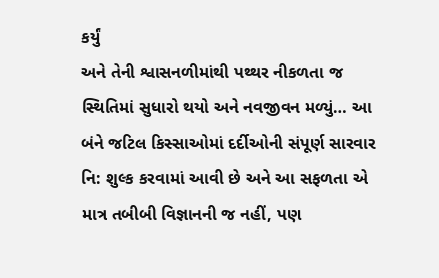કર્યું
અને તેની શ્વાસનળીમાંથી પથ્થર નીકળતા જ સ્થિતિમાં સુધારો થયો અને નવજીવન મળ્યું… આ બંને જટિલ કિસ્સાઓમાં દર્દીઓની સંપૂર્ણ સારવાર નિ: શુલ્ક કરવામાં આવી છે અને આ સફળતા એ માત્ર તબીબી વિજ્ઞાનની જ નહીં, પણ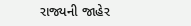રાજ્યની જાહેર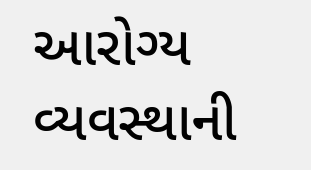આરોગ્ય વ્યવસ્થાની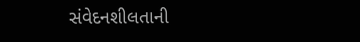સંવેદનશીલતાની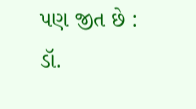પણ જીત છે : ડૉ.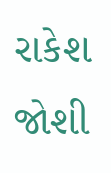રાકેશ જોશી